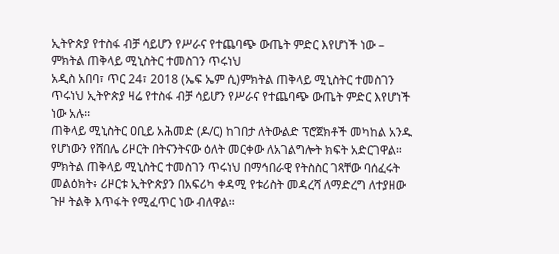ኢትዮጵያ የተስፋ ብቻ ሳይሆን የሥራና የተጨባጭ ውጤት ምድር እየሆነች ነው – ምክትል ጠቅላይ ሚኒስትር ተመስገን ጥሩነህ
አዲስ አበባ፣ ጥር 24፣ 2018 (ኤፍ ኤም ሲ)ምክትል ጠቅላይ ሚኒስትር ተመስገን ጥሩነህ ኢትዮጵያ ዛሬ የተስፋ ብቻ ሳይሆን የሥራና የተጨባጭ ውጤት ምድር እየሆነች ነው አሉ፡፡
ጠቅላይ ሚኒስትር ዐቢይ አሕመድ (ዶ/ር) ከገበታ ለትውልድ ፕሮጀክቶች መካከል አንዱ የሆነውን የሸበሌ ሪዞርት በትናንትናው ዕለት መርቀው ለአገልግሎት ክፍት አድርገዋል።
ምክትል ጠቅላይ ሚኒስትር ተመስገን ጥሩነህ በማኅበራዊ የትስስር ገጻቸው ባሰፈሩት መልዕክት፥ ሪዞርቱ ኢትዮጵያን በአፍሪካ ቀዳሚ የቱሪስት መዳረሻ ለማድረግ ለተያዘው ጉዞ ትልቅ እጥፋት የሚፈጥር ነው ብለዋል፡፡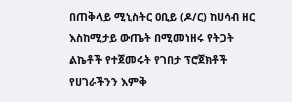በጠቅላይ ሚኒስትር ዐቢይ (ዶ/ር) ከሀሳብ ዘር እስከሚታይ ውጤት በሚመነዘሩ የትጋት ልኬቶች የተጀመሩት የገበታ ፕሮጀክቶች የሀገራችንን እምቅ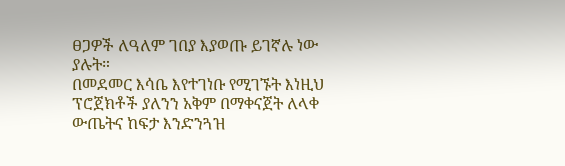ፀጋዎች ለዓለም ገበያ እያወጡ ይገኛሉ ነው ያሉት።
በመደመር እሳቤ እየተገነቡ የሚገኙት እነዚህ ፕሮጀክቶች ያለንን አቅም በማቀናጀት ለላቀ ውጤትና ከፍታ እንድንጓዝ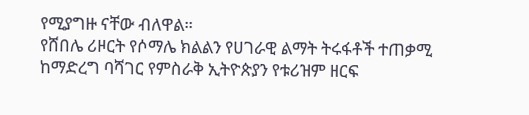የሚያግዙ ናቸው ብለዋል።
የሸበሌ ሪዞርት የሶማሌ ክልልን የሀገራዊ ልማት ትሩፋቶች ተጠቃሚ ከማድረግ ባሻገር የምስራቅ ኢትዮጵያን የቱሪዝም ዘርፍ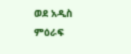ወደ አዲስ ምዕራፍ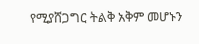የሚያሸጋግር ትልቅ አቅም መሆኑን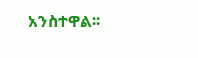አንስተዋል፡፡